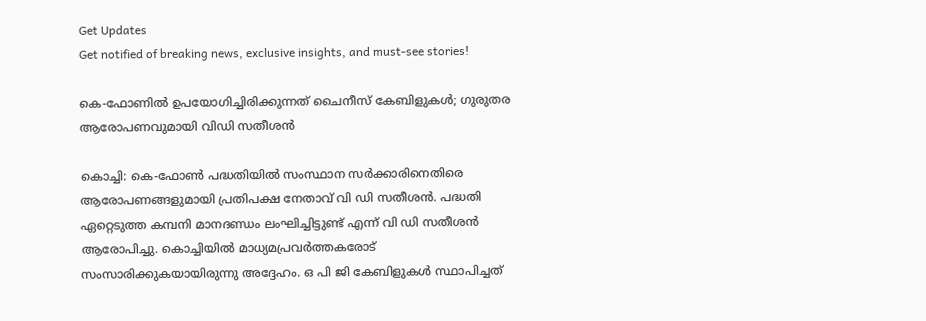Get Updates
Get notified of breaking news, exclusive insights, and must-see stories!

കെ-ഫോണില്‍ ഉപയോഗിച്ചിരിക്കുന്നത് ചൈനീസ് കേബിളുകള്‍; ഗുരുതര ആരോപണവുമായി വിഡി സതീശന്‍

കൊച്ചി: കെ-ഫോണ്‍ പദ്ധതിയില്‍ സംസ്ഥാന സര്‍ക്കാരിനെതിരെ ആരോപണങ്ങളുമായി പ്രതിപക്ഷ നേതാവ് വി ഡി സതീശന്‍. പദ്ധതി ഏറ്റെടുത്ത കമ്പനി മാനദണ്ഡം ലംഘിച്ചിട്ടുണ്ട് എന്ന് വി ഡി സതീശന്‍ ആരോപിച്ചു. കൊച്ചിയില്‍ മാധ്യമപ്രവര്‍ത്തകരോട് സംസാരിക്കുകയായിരുന്നു അദ്ദേഹം. ഒ പി ജി കേബിളുകള്‍ സ്ഥാപിച്ചത്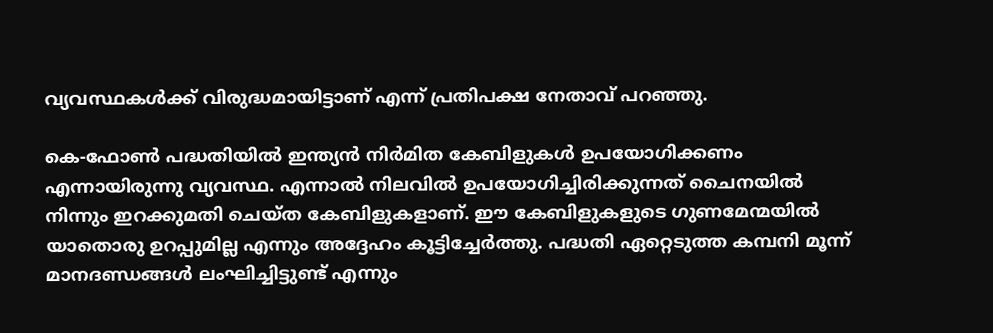വ്യവസ്ഥകള്‍ക്ക് വിരുദ്ധമായിട്ടാണ് എന്ന് പ്രതിപക്ഷ നേതാവ് പറഞ്ഞു.

കെ-ഫോണ്‍ പദ്ധതിയില്‍ ഇന്ത്യന്‍ നിര്‍മിത കേബിളുകള്‍ ഉപയോഗിക്കണം എന്നായിരുന്നു വ്യവസ്ഥ. എന്നാല്‍ നിലവില്‍ ഉപയോഗിച്ചിരിക്കുന്നത് ചൈനയില്‍ നിന്നും ഇറക്കുമതി ചെയ്ത കേബിളുകളാണ്. ഈ കേബിളുകളുടെ ഗുണമേന്മയില്‍ യാതൊരു ഉറപ്പുമില്ല എന്നും അദ്ദേഹം കൂട്ടിച്ചേര്‍ത്തു. പദ്ധതി ഏറ്റെടുത്ത കമ്പനി മൂന്ന് മാനദണ്ഡങ്ങള്‍ ലംഘിച്ചിട്ടുണ്ട് എന്നും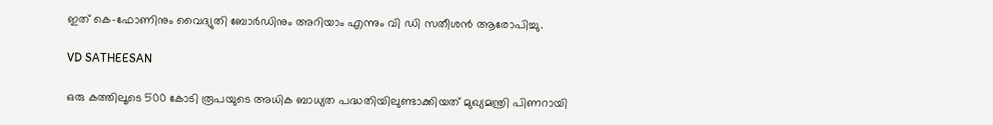ഇത് കെ-ഫോണിനും വൈദ്യുതി ബോര്‍ഡിനും അറിയാം എന്നും വി ഡി സതീശന്‍ ആരോപിച്ചു.

VD SATHEESAN

ഒരു കത്തിലൂടെ 500 കോടി രൂപയുടെ അധിക ബാധ്യത പദ്ധതിയിലുണ്ടാക്കിയത് മുഖ്യമന്ത്രി പിണറായി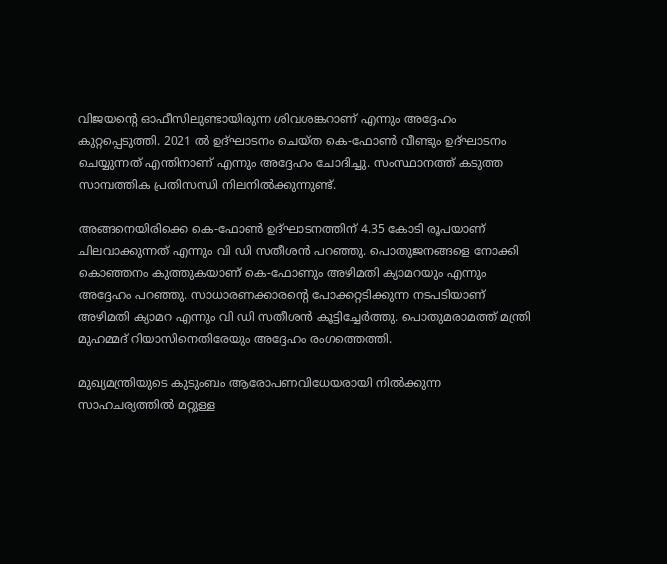വിജയന്റെ ഓഫീസിലുണ്ടായിരുന്ന ശിവശങ്കറാണ് എന്നും അദ്ദേഹം കുറ്റപ്പെടുത്തി. 2021 ല്‍ ഉദ്ഘാടനം ചെയ്ത കെ-ഫോണ്‍ വീണ്ടും ഉദ്ഘാടനം ചെയ്യുന്നത് എന്തിനാണ് എന്നും അദ്ദേഹം ചോദിച്ചു. സംസ്ഥാനത്ത് കടുത്ത സാമ്പത്തിക പ്രതിസന്ധി നിലനില്‍ക്കുന്നുണ്ട്.

അങ്ങനെയിരിക്കെ കെ-ഫോണ്‍ ഉദ്ഘാടനത്തിന് 4.35 കോടി രൂപയാണ് ചിലവാക്കുന്നത് എന്നും വി ഡി സതീശന്‍ പറഞ്ഞു. പൊതുജനങ്ങളെ നോക്കി കൊഞ്ഞനം കുത്തുകയാണ് കെ-ഫോണും അഴിമതി ക്യാമറയും എന്നും അദ്ദേഹം പറഞ്ഞു. സാധാരണക്കാരന്റെ പോക്കറ്റടിക്കുന്ന നടപടിയാണ് അഴിമതി ക്യാമറ എന്നും വി ഡി സതീശന്‍ കൂട്ടിച്ചേര്‍ത്തു. പൊതുമരാമത്ത് മന്ത്രി മുഹമ്മദ് റിയാസിനെതിരേയും അദ്ദേഹം രംഗത്തെത്തി.

മുഖ്യമന്ത്രിയുടെ കുടുംബം ആരോപണവിധേയരായി നില്‍ക്കുന്ന സാഹചര്യത്തില്‍ മറ്റുള്ള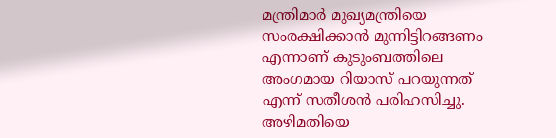മന്ത്രിമാര്‍ മുഖ്യമന്ത്രിയെ സംരക്ഷിക്കാന്‍ മുന്നിട്ടിറങ്ങണം എന്നാണ് കുടുംബത്തിലെ അംഗമായ റിയാസ് പറയുന്നത് എന്ന് സതീശന്‍ പരിഹസിച്ചു. അഴിമതിയെ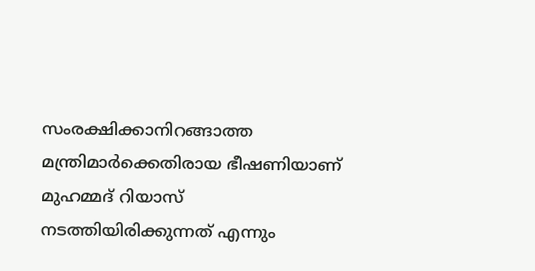സംരക്ഷിക്കാനിറങ്ങാത്ത മന്ത്രിമാര്‍ക്കെതിരായ ഭീഷണിയാണ് മുഹമ്മദ് റിയാസ് നടത്തിയിരിക്കുന്നത് എന്നും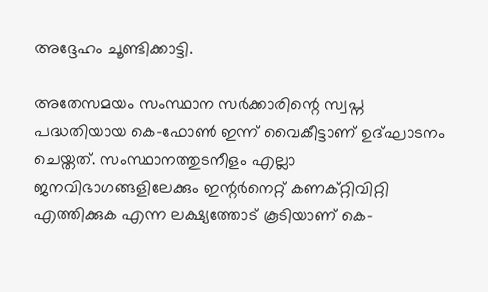അദ്ദേഹം ചൂണ്ടിക്കാട്ടി.

അതേസമയം സംസ്ഥാന സര്‍ക്കാരിന്റെ സ്വപ്ന പദ്ധതിയായ കെ-ഫോണ്‍ ഇന്ന് വൈകീട്ടാണ് ഉദ്ഘാടനം ചെയ്തത്. സംസ്ഥാനത്തുടനീളം എല്ലാ ജനവിഭാഗങ്ങളിലേക്കും ഇന്റര്‍നെറ്റ് കണക്റ്റിവിറ്റി എത്തിക്കുക എന്ന ലക്ഷ്യത്തോട് കൂടിയാണ് കെ-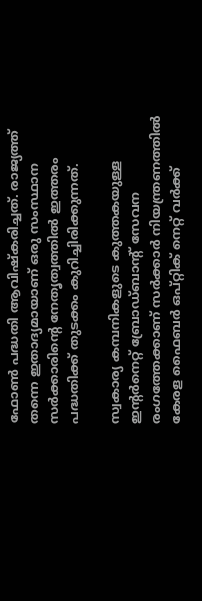ഫോണ്‍ പദ്ധതി ആവിഷ്‌കരിച്ചത്. രാജ്യത്ത് തന്നെ ഇതാദ്യമായാണ് ഒരു സംസ്ഥാന സര്‍ക്കാരിന്റെ നേതൃത്വത്തില്‍ ഇത്തരം പദ്ധതിക്ക് തുടക്കം കുറിച്ചിരിക്കുന്നത്.

സ്വകാര്യ കമ്പനികളുടെ കുത്തകയുള്ള ഇന്റര്‍നെറ്റ് ബ്രോഡ്ബാന്റ് സേവന രംഗത്തേക്കാണ് സര്‍ക്കാര്‍ നിയന്ത്രണത്തില്‍ കേരള ഫൈബര്‍ ഒപ്റ്റിക് നെറ്റ് വര്‍ക്ക്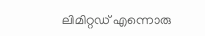ലിമിറ്റഡ് എന്നൊരു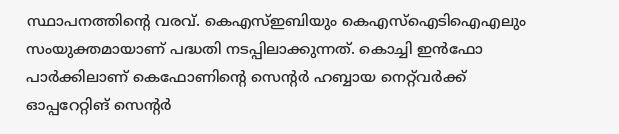സ്ഥാപനത്തിന്റെ വരവ്. കെഎസ്ഇബിയും കെഎസ്ഐടിഐഎലും സംയുക്തമായാണ് പദ്ധതി നടപ്പിലാക്കുന്നത്. കൊച്ചി ഇന്‍ഫോ പാര്‍ക്കിലാണ് കെഫോണിന്റെ സെന്റര്‍ ഹബ്ബായ നെറ്റ്‌വര്‍ക്ക് ഓപ്പറേറ്റിങ് സെന്റര്‍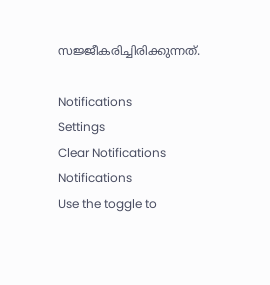സജ്ജീകരിച്ചിരിക്കുന്നത്.

Notifications
Settings
Clear Notifications
Notifications
Use the toggle to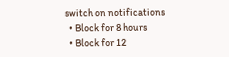switch on notifications
  • Block for 8 hours
  • Block for 12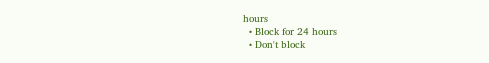hours
  • Block for 24 hours
  • Don't block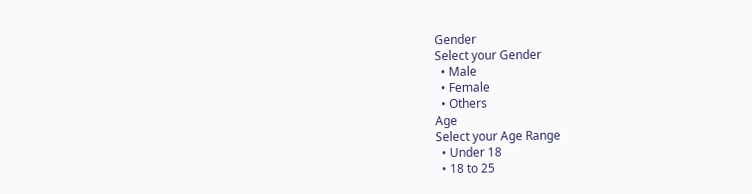Gender
Select your Gender
  • Male
  • Female
  • Others
Age
Select your Age Range
  • Under 18
  • 18 to 25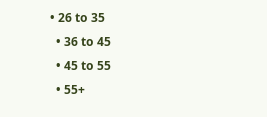• 26 to 35
  • 36 to 45
  • 45 to 55
  • 55+